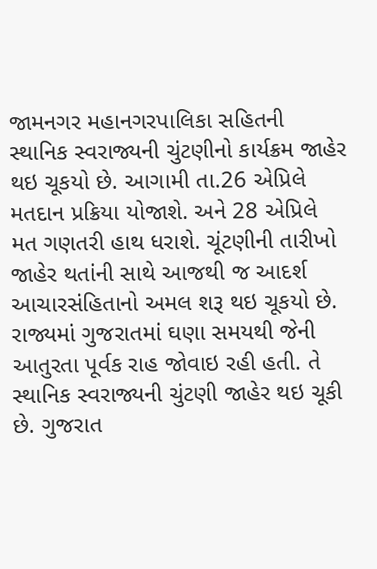જામનગર મહાનગરપાલિકા સહિતની સ્થાનિક સ્વરાજ્યની ચુંટણીનો કાર્યક્રમ જાહેર થઇ ચૂકયો છે. આગામી તા.26 એપ્રિલે મતદાન પ્રક્રિયા યોજાશે. અને 28 એપ્રિલે મત ગણતરી હાથ ધરાશે. ચૂંટણીની તારીખો જાહેર થતાંની સાથે આજથી જ આદર્શ આચારસંહિતાનો અમલ શરૂ થઇ ચૂકયો છે.
રાજ્યમાં ગુજરાતમાં ઘણા સમયથી જેની આતુરતા પૂર્વક રાહ જોવાઇ રહી હતી. તે સ્થાનિક સ્વરાજ્યની ચુંટણી જાહેર થઇ ચૂકી છે. ગુજરાત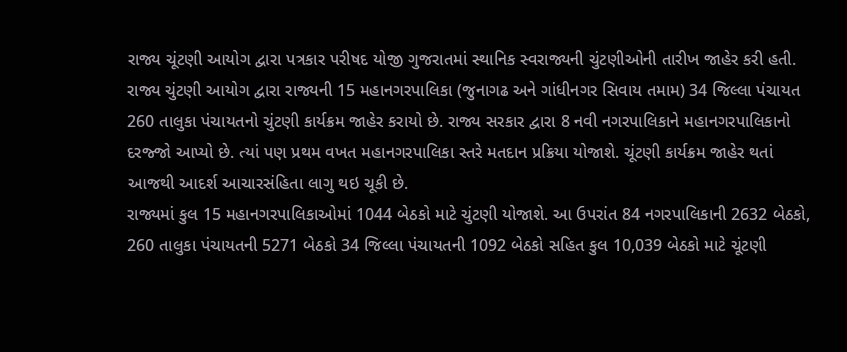રાજ્ય ચૂંટણી આયોગ દ્વારા પત્રકાર પરીષદ યોજી ગુજરાતમાં સ્થાનિક સ્વરાજ્યની ચુંટણીઓની તારીખ જાહેર કરી હતી. રાજ્ય ચુંટણી આયોગ દ્વારા રાજ્યની 15 મહાનગરપાલિકા (જુનાગઢ અને ગાંધીનગર સિવાય તમામ) 34 જિલ્લા પંચાયત 260 તાલુકા પંચાયતનો ચુંટણી કાર્યક્રમ જાહેર કરાયો છે. રાજ્ય સરકાર દ્વારા 8 નવી નગરપાલિકાને મહાનગરપાલિકાનો દરજ્જો આપ્યો છે. ત્યાં પણ પ્રથમ વખત મહાનગરપાલિકા સ્તરે મતદાન પ્રક્રિયા યોજાશે. ચૂંટણી કાર્યક્રમ જાહેર થતાં આજથી આદર્શ આચારસંહિતા લાગુ થઇ ચૂકી છે.
રાજ્યમાં કુલ 15 મહાનગરપાલિકાઓમાં 1044 બેઠકો માટે ચુંટણી યોજાશે. આ ઉપરાંત 84 નગરપાલિકાની 2632 બેઠકો, 260 તાલુકા પંચાયતની 5271 બેઠકો 34 જિલ્લા પંચાયતની 1092 બેઠકો સહિત કુલ 10,039 બેઠકો માટે ચૂંટણી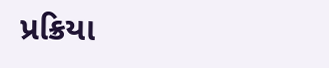પ્રક્રિયા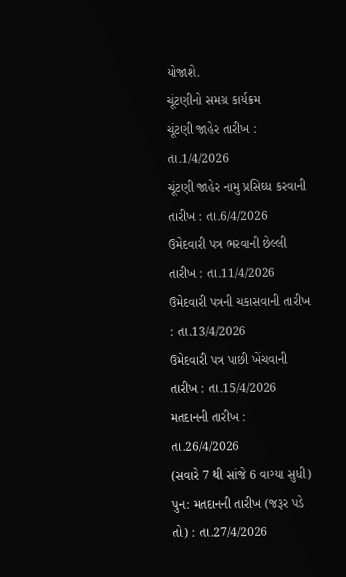યોજાશે.
ચૂંટણીનો સમગ્ર કાર્યક્રમ
ચૂંટણી જાહેર તારીખ : તા.1/4/2026
ચૂંટણી જાહેર નામુ પ્રસિઘ્ધ કરવાની તારીખ : તા.6/4/2026
ઉમેદવારી પત્ર ભરવાની છેલ્લી તારીખ : તા.11/4/2026
ઉમેદવારી પત્રની ચકાસવાની તારીખ : તા.13/4/2026
ઉમેદવારી પત્ર પાછી ખેંચવાની તારીખ : તા.15/4/2026
મતદાનની તારીખ : તા.26/4/2026
(સવારે 7 થી સાંજે 6 વાગ્યા સુધી)
પુન: મતદાનની તારીખ (જરૂર પડે તો) : તા.27/4/2026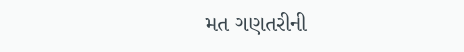મત ગણતરીની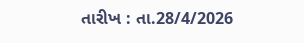તારીખ : તા.28/4/2026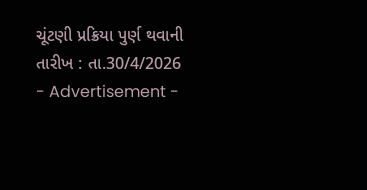ચૂંટણી પ્રક્રિયા પુર્ણ થવાની તારીખ : તા.30/4/2026
- Advertisement -